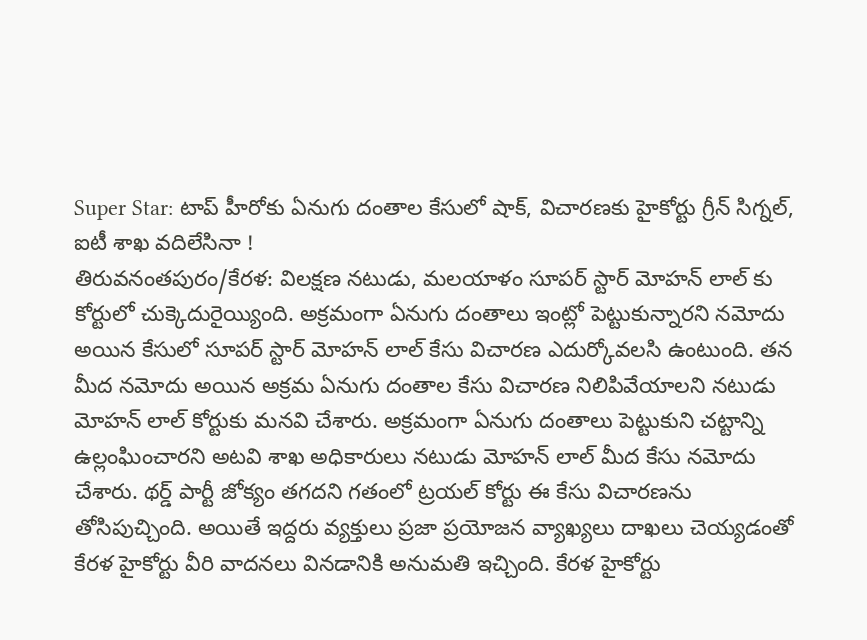Super Star: టాప్ హీరోకు ఏనుగు దంతాల కేసులో షాక్, విచారణకు హైకోర్టు గ్రీన్ సిగ్నల్, ఐటీ శాఖ వదిలేసినా !
తిరువనంతపురం/కేరళ: విలక్షణ నటుడు, మలయాళం సూపర్ స్టార్ మోహన్ లాల్ కు కోర్టులో చుక్కెదురైయ్యింది. అక్రమంగా ఏనుగు దంతాలు ఇంట్లో పెట్టుకున్నారని నమోదు అయిన కేసులో సూపర్ స్టార్ మోహన్ లాల్ కేసు విచారణ ఎదుర్కోవలసి ఉంటుంది. తన మీద నమోదు అయిన అక్రమ ఏనుగు దంతాల కేసు విచారణ నిలిపివేయాలని నటుడు మోహన్ లాల్ కోర్టుకు మనవి చేశారు. అక్రమంగా ఏనుగు దంతాలు పెట్టుకుని చట్టాన్ని ఉల్లంఘించారని అటవి శాఖ అధికారులు నటుడు మోహన్ లాల్ మీద కేసు నమోదు చేశారు. థర్డ్ పార్టీ జోక్యం తగదని గతంలో ట్రయల్ కోర్టు ఈ కేసు విచారణను తోసిపుచ్చింది. అయితే ఇద్దరు వ్యక్తులు ప్రజా ప్రయోజన వ్యాఖ్యలు దాఖలు చెయ్యడంతో కేరళ హైకోర్టు వీరి వాదనలు వినడానికి అనుమతి ఇచ్చింది. కేరళ హైకోర్టు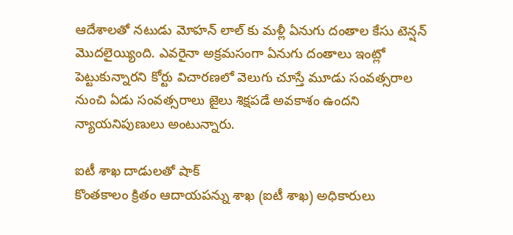ఆదేశాలతో నటుడు మోహన్ లాల్ కు మళ్లీ ఏనుగు దంతాల కేసు టెన్షన్ మొదలైయ్యింది. ఎవరైనా అక్రమసంగా ఏనుగు దంతాలు ఇంట్లో పెట్టుకున్నారని కోర్టు విచారణలో వెలుగు చూస్తే మూడు సంవత్సరాల నుంచి ఏడు సంవత్సరాలు జైలు శిక్షపడే అవకాశం ఉందని న్యాయనిపుణులు అంటున్నారు.

ఐటీ శాఖ దాడులతో షాక్
కొంతకాలం క్రితం ఆదాయపన్ను శాఖ (ఐటీ శాఖ) అధికారులు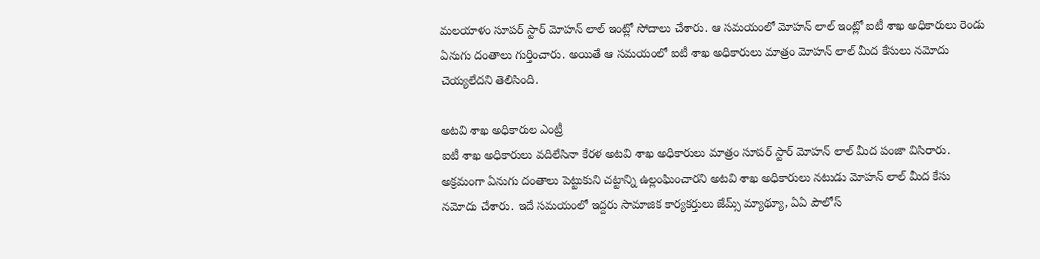మలయాళం సూపర్ స్టార్ మోహన్ లాల్ ఇంట్లో సోదాలు చేశారు. ఆ సమయంలో మోహన్ లాల్ ఇంట్లో ఐటీ శాఖ అధికారులు రెండు ఏనుగు దంతాలు గుర్తించారు. అయితే ఆ సమయంలో ఐటీ శాఖ అధికారులు మాత్రం మోహన్ లాల్ మీద కేసులు నమోదు చెయ్యలేదని తెలిసింది.

అటవి శాఖ అధికారుల ఎంట్రీ
ఐటీ శాఖ అధికారులు వదిలేసినా కేరళ అటవి శాఖ అధికారులు మాత్రం సూపర్ స్టార్ మోహన్ లాల్ మీద పంజా విసిరారు. అక్రమంగా ఏనుగు దంతాలు పెట్టుకుని చట్టాన్ని ఉల్లంఘించారని అటవి శాఖ అధికారులు నటుడు మోహన్ లాల్ మీద కేసు నమోదు చేశారు. ఇదే సమయంలో ఇద్దరు సామాజిక కార్యకర్తులు జేమ్స్ మ్యాథ్యూ, ఏఏ పౌలోస్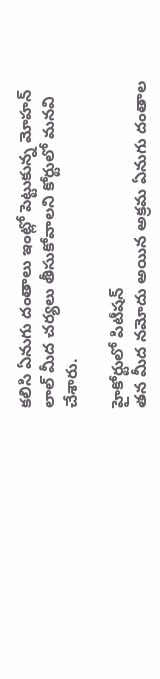కలిసి ఏనుగు దంతాలు ఇంట్లో పెట్టుకున్న మోహన్ లాల్ మీద చర్యలు తీసుకోవాలని కోర్టులో మనవి చేశారు.

హైకోర్టులో పిటీషన్
తన మీద నమోదు అయిన అక్రమ ఏనుగు దంతాల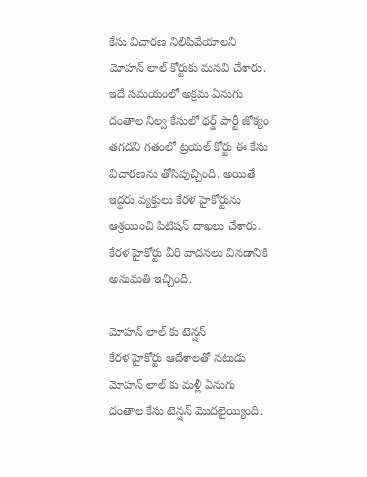కేసు విచారణ నిలిపివేయాలని మోహన్ లాల్ కోర్టుకు మనవి చేశారు. ఇదే సమయంలో అక్రమ ఏనుగు దంతాల నిల్వ కేసులో థర్డ్ పార్టీ జోక్యం తగదని గతంలో ట్రయల్ కోర్టు ఈ కేసు విచారణను తోసిపుచ్చింది. అయితే ఇద్దరు వ్యక్తులు కేరళ హైకోర్టును ఆశ్రయించి పిటిషన్ దాఖలు చేశారు. కేరళ హైకోర్టు వీరి వాదనలు వినడానికి అనుమతి ఇచ్చింది.

మోహన్ లాల్ కు టెన్షన్
కేరళ హైకోర్టు ఆదేశాలతో నటుడు మోహన్ లాల్ కు మళ్లీ ఏనుగు దంతాల కేసు టెన్షన్ మొదలైయ్యింది.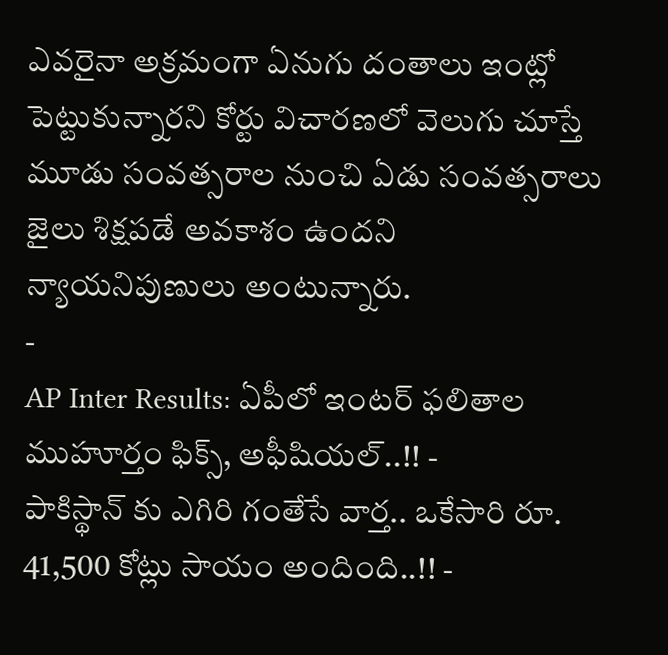ఎవరైనా అక్రమంగా ఏనుగు దంతాలు ఇంట్లో పెట్టుకున్నారని కోర్టు విచారణలో వెలుగు చూస్తే మూడు సంవత్సరాల నుంచి ఏడు సంవత్సరాలు జైలు శిక్షపడే అవకాశం ఉందని న్యాయనిపుణులు అంటున్నారు.
-
AP Inter Results: ఏపీలో ఇంటర్ ఫలితాల ముహూర్తం ఫిక్స్, అఫీషియల్..!! -
పాకిస్థాన్ కు ఎగిరి గంతేసే వార్త.. ఒకేసారి రూ. 41,500 కోట్లు సాయం అందింది..!! -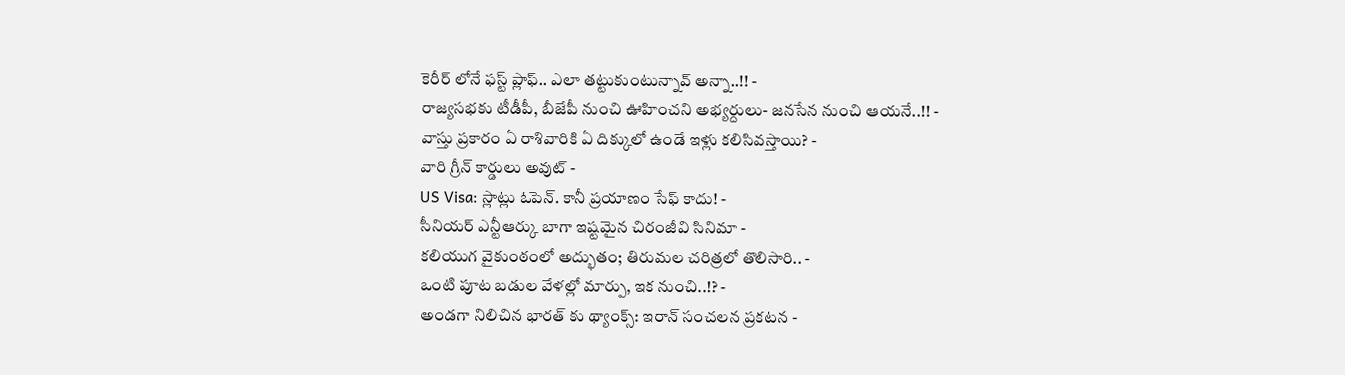కెరీర్ లోనే ఫస్ట్ ప్లాఫ్.. ఎలా తట్టుకుంటున్నావ్ అన్నా..!! -
రాజ్యసభకు టీడీపీ, బీజేపీ నుంచి ఊహించని అభ్యర్దులు- జనసేన నుంచి ఆయనే..!! -
వాస్తు ప్రకారం ఏ రాశివారికి ఏ దిక్కులో ఉండే ఇళ్లు కలిసివస్తాయి? -
వారి గ్రీన్ కార్డులు అవుట్ -
US Visa: స్లాట్లు ఓపెన్. కానీ ప్రయాణం సేఫ్ కాదు! -
సీనియర్ ఎన్టీఆర్కు బాగా ఇష్టమైన చిరంజీవి సినిమా -
కలియుగ వైకుంఠంలో అద్భుతం; తిరుమల చరిత్రలో తొలిసారి.. -
ఒంటి పూట బడుల వేళల్లో మార్పు, ఇక నుంచి..!? -
అండగా నిలిచిన భారత్ కు థ్యాంక్స్: ఇరాన్ సంచలన ప్రకటన -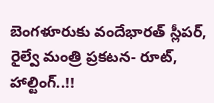బెంగళూరుకు వందేభారత్ స్లీపర్, రైల్వే మంత్రి ప్రకటన- రూట్, హాల్టింగ్..!!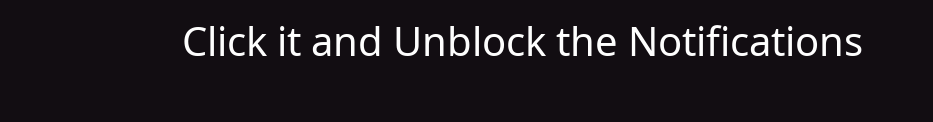Click it and Unblock the Notifications